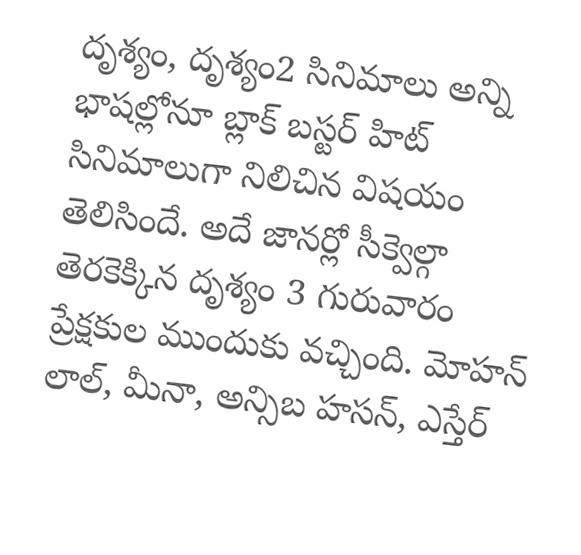దృశ్యం, దృశ్యం2 సినిమాలు అన్ని భాషల్లోనూ బ్లాక్ బస్టర్ హిట్ సినిమాలుగా నిలిచిన విషయం తెలిసిందే. అదే జానర్లో సీక్వెల్గా తెరకెక్కిన దృశ్యం 3 గురువారం ప్రేక్షకుల ముందుకు వచ్చింది. మోహన్ లాల్, మీనా, అన్సిబ హసన్, ఎస్తేర్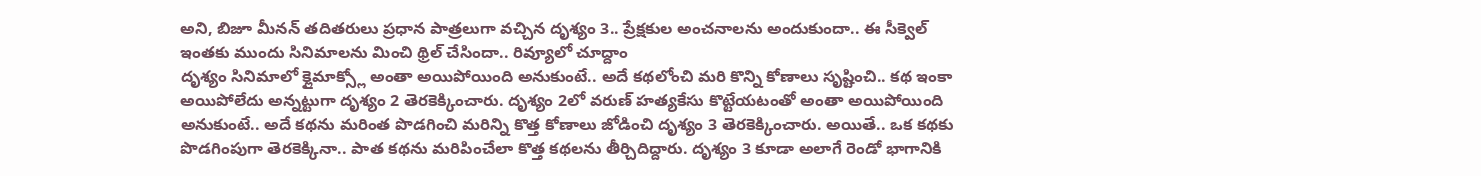అని, బిజూ మీనన్ తదితరులు ప్రధాన పాత్రలుగా వచ్చిన దృశ్యం 3.. ప్రేక్షకుల అంచనాలను అందుకుందా.. ఈ సీక్వెల్ ఇంతకు ముందు సినిమాలను మించి థ్రిల్ చేసిందా.. రివ్యూలో చూద్దాం
దృశ్యం సినిమాలో క్లైమాక్స్లో అంతా అయిపోయింది అనుకుంటే.. అదే కథలోంచి మరి కొన్ని కోణాలు సృష్టించి.. కథ ఇంకా అయిపోలేదు అన్నట్టుగా దృశ్యం 2 తెరకెక్కించారు. దృశ్యం 2లో వరుణ్ హత్యకేసు కొట్టేయటంతో అంతా అయిపోయింది అనుకుంటే.. అదే కథను మరింత పొడగించి మరిన్ని కొత్త కోణాలు జోడించి దృశ్యం 3 తెరకెక్కించారు. అయితే.. ఒక కథకు పొడగింపుగా తెరకెక్కినా.. పాత కథను మరిపించేలా కొత్త కథలను తీర్చిదిద్దారు. దృశ్యం 3 కూడా అలాగే రెండో భాగానికి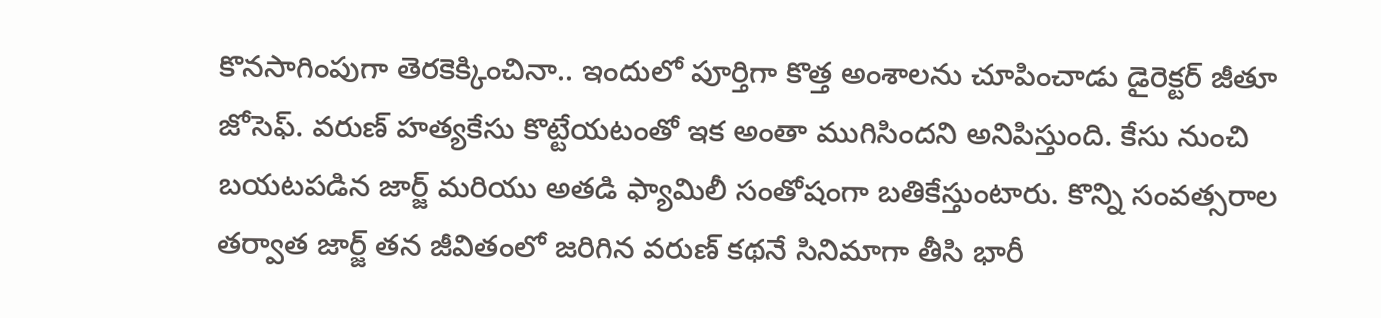కొనసాగింపుగా తెరకెక్కించినా.. ఇందులో పూర్తిగా కొత్త అంశాలను చూపించాడు డైరెక్టర్ జీతూ జోసెఫ్. వరుణ్ హత్యకేసు కొట్టేయటంతో ఇక అంతా ముగిసిందని అనిపిస్తుంది. కేసు నుంచి బయటపడిన జార్జ్ మరియు అతడి ఫ్యామిలీ సంతోషంగా బతికేస్తుంటారు. కొన్ని సంవత్సరాల తర్వాత జార్జ్ తన జీవితంలో జరిగిన వరుణ్ కథనే సినిమాగా తీసి భారీ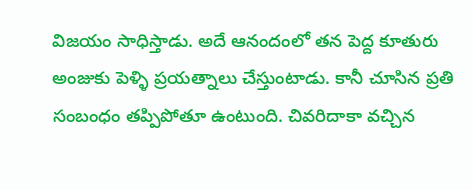విజయం సాధిస్తాడు. అదే ఆనందంలో తన పెద్ద కూతురు అంజుకు పెళ్ళి ప్రయత్నాలు చేస్తుంటాడు. కానీ చూసిన ప్రతి సంబంధం తప్పిపోతూ ఉంటుంది. చివరిదాకా వచ్చిన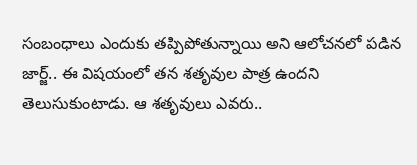సంబంధాలు ఎందుకు తప్పిపోతున్నాయి అని ఆలోచనలో పడిన జార్జ్.. ఈ విషయంలో తన శతృవుల పాత్ర ఉందని తెలుసుకుంటాడు. ఆ శతృవులు ఎవరు..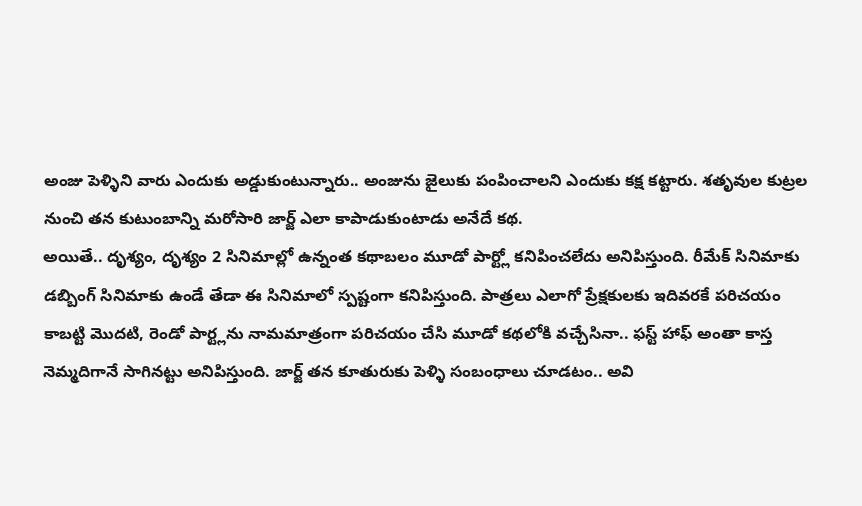అంజు పెళ్ళిని వారు ఎందుకు అడ్డుకుంటున్నారు.. అంజును జైలుకు పంపించాలని ఎందుకు కక్ష కట్టారు. శతృవుల కుట్రల నుంచి తన కుటుంబాన్ని మరోసారి జార్జ్ ఎలా కాపాడుకుంటాడు అనేదే కథ.
అయితే.. దృశ్యం, దృశ్యం 2 సినిమాల్లో ఉన్నంత కథాబలం మూడో పార్ట్లో కనిపించలేదు అనిపిస్తుంది. రీమేక్ సినిమాకు డబ్బింగ్ సినిమాకు ఉండే తేడా ఈ సినిమాలో స్పష్టంగా కనిపిస్తుంది. పాత్రలు ఎలాగో ప్రేక్షకులకు ఇదివరకే పరిచయం కాబట్టి మొదటి, రెండో పార్ట్లను నామమాత్రంగా పరిచయం చేసి మూడో కథలోకి వచ్చేసినా.. ఫస్ట్ హాఫ్ అంతా కాస్త నెమ్మదిగానే సాగినట్టు అనిపిస్తుంది. జార్జ్ తన కూతురుకు పెళ్ళి సంబంధాలు చూడటం.. అవి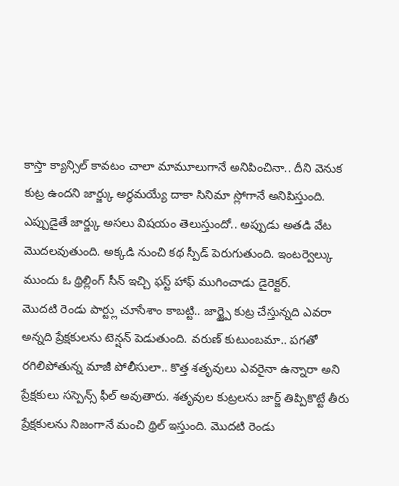కాస్తా క్యాన్సిల్ కావటం చాలా మామూలుగానే అనిపించినా.. దీని వెనుక కుట్ర ఉందని జార్జ్కు అర్థమయ్యే దాకా సినిమా స్లోగానే అనిపిస్తుంది. ఎప్పుడైతే జార్జ్కు అసలు విషయం తెలుస్తుందో.. అప్పుడు అతడి వేట మొదలవుతుంది. అక్కడి నుంచి కథ స్పీడ్ పెరుగుతుంది. ఇంటర్వెల్కు ముందు ఓ థ్రిల్లింగ్ సీన్ ఇచ్చి ఫస్ట్ హాఫ్ ముగించాడు డైరెక్టర్.
మొదటి రెండు పార్ట్లు చూసేశాం కాబట్టి.. జార్జ్పై కుట్ర చేస్తున్నది ఎవరా అన్నది ప్రేక్షకులను టెన్షన్ పెడుతుంది. వరుణ్ కుటుంబమా.. పగతో రగిలిపోతున్న మాజీ పోలీసులా.. కొత్త శతృవులు ఎవరైనా ఉన్నారా అని ప్రేక్షకులు సస్పెన్స్ ఫీల్ అవుతారు. శతృవుల కుట్రలను జార్జ్ తిప్పికొట్టే తీరు ప్రేక్షకులను నిజంగానే మంచి థ్రిల్ ఇస్తుంది. మొదటి రెండు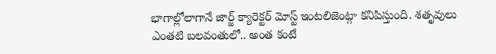భాగాల్లోలాగానే జార్జ్ క్యారెక్టర్ మోస్ట్ ఇంటలిజెంట్గా కనిపిస్తుంది. శతృవులు ఎంతటి బలవంతులో.. అంత కంటే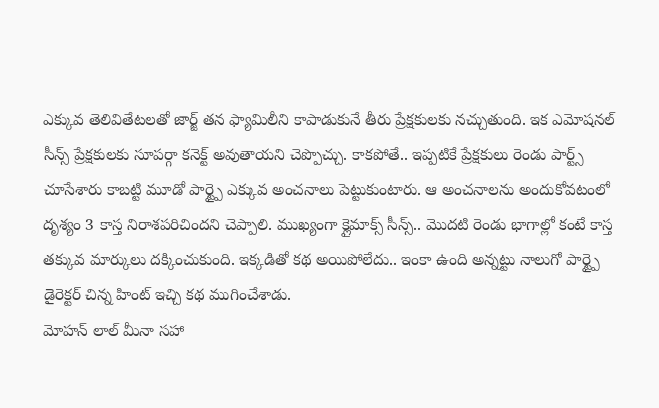ఎక్కువ తెలివితేటలతో జార్జ్ తన ఫ్యామిలీని కాపాడుకునే తీరు ప్రేక్షకులకు నచ్చుతుంది. ఇక ఎమోషనల్ సీన్స్ ప్రేక్షకులకు సూపర్గా కనెక్ట్ అవుతాయని చెప్పొచ్చు. కాకపోతే.. ఇప్పటికే ప్రేక్షకులు రెండు పార్ట్స్ చూసేశారు కాబట్టి మూడో పార్ట్పై ఎక్కువ అంచనాలు పెట్టుకుంటారు. ఆ అంచనాలను అందుకోవటంలో దృశ్యం 3 కాస్త నిరాశపరిచిందని చెప్పాలి. ముఖ్యంగా క్లైమాక్స్ సీన్స్.. మొదటి రెండు భాగాల్లో కంటే కాస్త తక్కువ మార్కులు దక్కించుకుంది. ఇక్కడితో కథ అయిపోలేదు.. ఇంకా ఉంది అన్నట్టు నాలుగో పార్ట్పై డైరెక్టర్ చిన్న హింట్ ఇచ్చి కథ ముగించేశాడు.
మోహన్ లాల్ మీనా సహా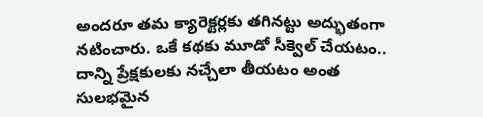అందరూ తమ క్యారెక్టర్లకు తగినట్టు అద్భుతంగా నటించారు. ఒకే కథకు మూడో సీక్వెల్ చేయటం.. దాన్ని ప్రేక్షకులకు నచ్చేలా తీయటం అంత సులభమైన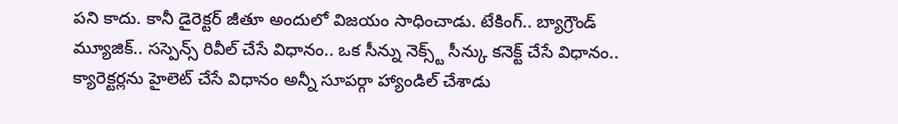పని కాదు. కానీ డైరెక్టర్ జీతూ అందులో విజయం సాధించాడు. టేకింగ్.. బ్యాగ్రౌండ్ మ్యూజిక్.. సస్పెన్స్ రివీల్ చేసే విధానం.. ఒక సీన్ను నెక్స్ట్ సీన్కు కనెక్ట్ చేసే విధానం.. క్యారెక్టర్లను హైలెట్ చేసే విధానం అన్నీ సూపర్గా హ్యాండిల్ చేశాడు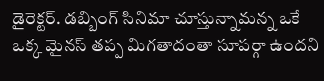డైరెక్టర్. డబ్బింగ్ సినిమా చూస్తున్నామన్న ఒకే ఒక్క మైనస్ తప్ప మిగతాదంతా సూపర్గా ఉందని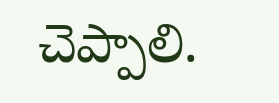చెప్పాలి.